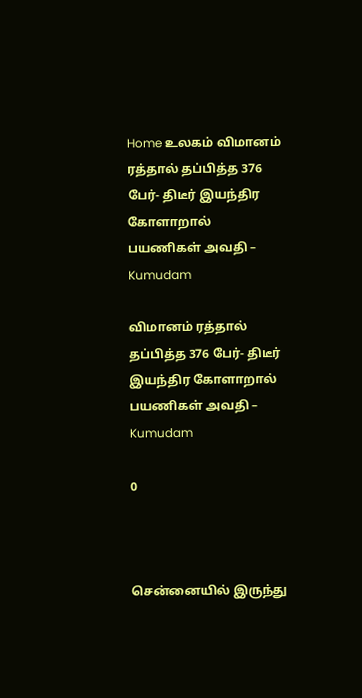Home உலகம் விமானம் ரத்தால் தப்பித்த 376 பேர்- திடீர் இயந்திர கோளாறால் பயணிகள் அவதி – Kumudam

விமானம் ரத்தால் தப்பித்த 376 பேர்- திடீர் இயந்திர கோளாறால் பயணிகள் அவதி – Kumudam

0



சென்னையில் இருந்து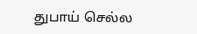துபாய் செல்ல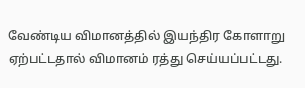வேண்டிய விமானத்தில் இயந்திர கோளாறு ஏற்பட்டதால் விமானம் ரத்து செய்யப்பட்டது.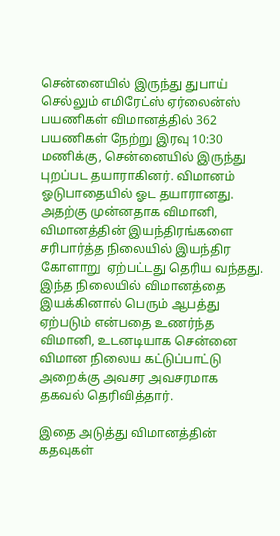சென்னையில் இருந்து துபாய் செல்லும் எமிரேட்ஸ் ஏர்லைன்ஸ் பயணிகள் விமானத்தில் 362 பயணிகள் நேற்று இரவு 10:30 மணிக்கு, சென்னையில் இருந்து புறப்பட தயாராகினர். விமானம் ஓடுபாதையில் ஓட தயாரானது. அதற்கு முன்னதாக விமானி, விமானத்தின் இயந்திரங்களை சரிபார்த்த நிலையில் இயந்திர கோளாறு  ஏற்பட்டது தெரிய வந்தது. இந்த நிலையில் விமானத்தை இயக்கினால் பெரும் ஆபத்து ஏற்படும் என்பதை உணர்ந்த விமானி, உடனடியாக சென்னை விமான நிலைய கட்டுப்பாட்டு அறைக்கு அவசர அவசரமாக தகவல் தெரிவித்தார்.

இதை அடுத்து விமானத்தின் கதவுகள்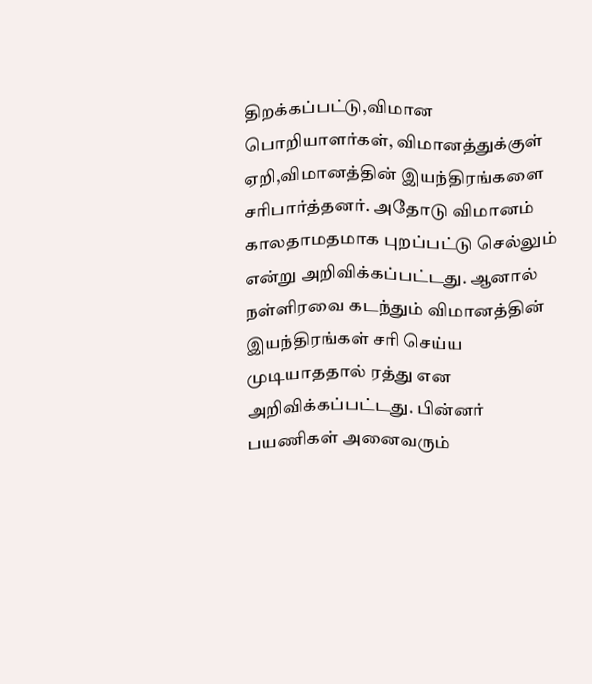திறக்கப்பட்டு,விமான பொறியாளர்கள், விமானத்துக்குள் ஏறி,விமானத்தின் இயந்திரங்களை சரிபார்த்தனர். அதோடு விமானம் காலதாமதமாக புறப்பட்டு செல்லும் என்று அறிவிக்கப்பட்டது. ஆனால் நள்ளிரவை கடந்தும் விமானத்தின் இயந்திரங்கள் சரி செய்ய  முடியாததால் ரத்து என  அறிவிக்கப்பட்டது. பின்னர் பயணிகள் அனைவரும்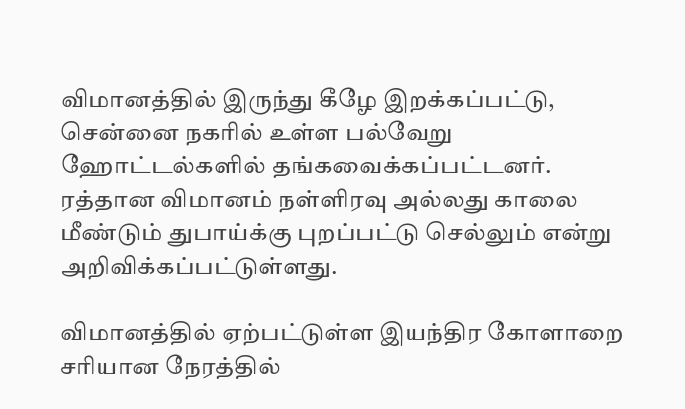விமானத்தில் இருந்து கீழே இறக்கப்பட்டு, சென்னை நகரில் உள்ள பல்வேறு ஹோட்டல்களில் தங்கவைக்கப்பட்டனர். ரத்தான விமானம் நள்ளிரவு அல்லது காலை மீண்டும் துபாய்க்கு புறப்பட்டு செல்லும் என்று அறிவிக்கப்பட்டுள்ளது.

விமானத்தில் ஏற்பட்டுள்ள இயந்திர கோளாறை சரியான நேரத்தில்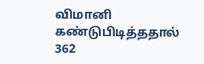விமானி கண்டுபிடித்ததால் 362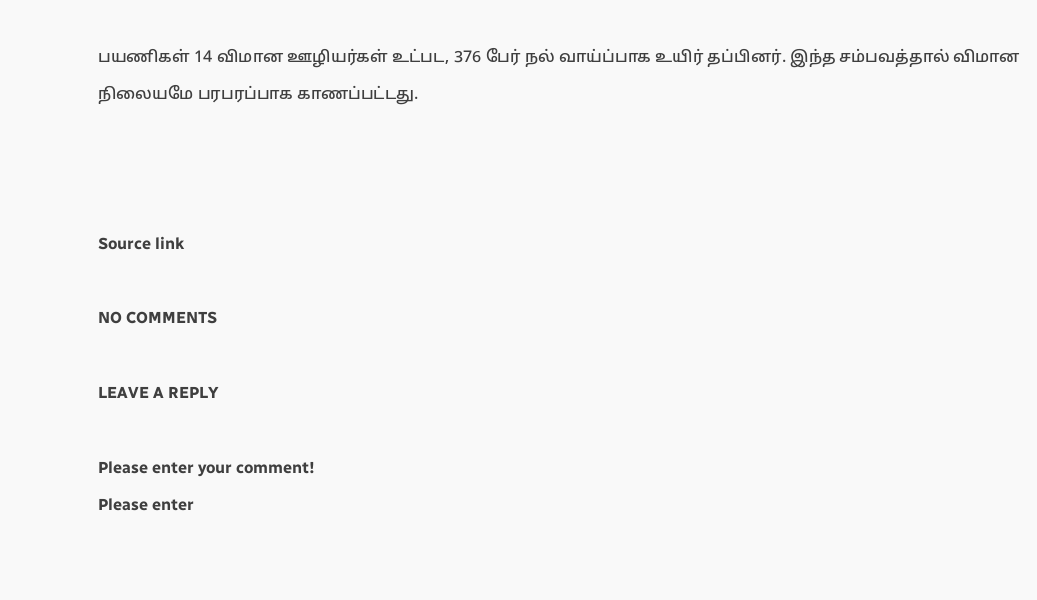பயணிகள் 14 விமான ஊழியர்கள் உட்பட, 376 பேர் நல் வாய்ப்பாக உயிர் தப்பினர். இந்த சம்பவத்தால் விமான நிலையமே பரபரப்பாக காணப்பட்டது.



Source link

NO COMMENTS

LEAVE A REPLY

Please enter your comment!
Please enter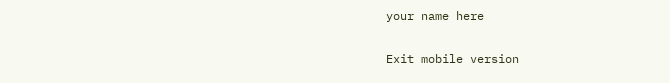your name here

Exit mobile version